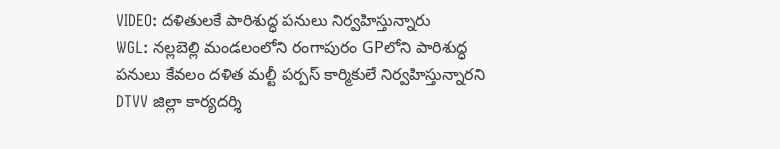VIDEO: దళితులకే పారిశుద్ధ పనులు నిర్వహిస్తున్నారు
WGL: నల్లబెల్లి మండలంలోని రంగాపురం GPలోని పారిశుద్ధ పనులు కేవలం దళిత మల్టీ పర్పస్ కార్మికులే నిర్వహిస్తున్నారని DTVV జిల్లా కార్యదర్శి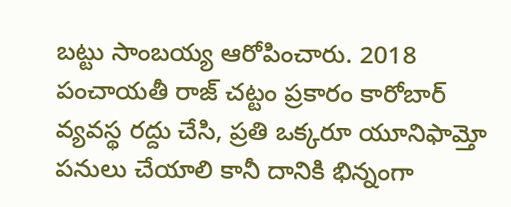బట్టు సాంబయ్య ఆరోపించారు. 2018 పంచాయతీ రాజ్ చట్టం ప్రకారం కారోబార్ వ్యవస్థ రద్దు చేసి, ప్రతి ఒక్కరూ యూనిఫామ్తో పనులు చేయాలి కానీ దానికి భిన్నంగా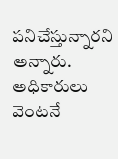పనిచేస్తున్నారని అన్నారు. అధికారులు వెంటనే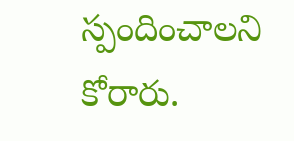స్పందించాలని కోరారు.